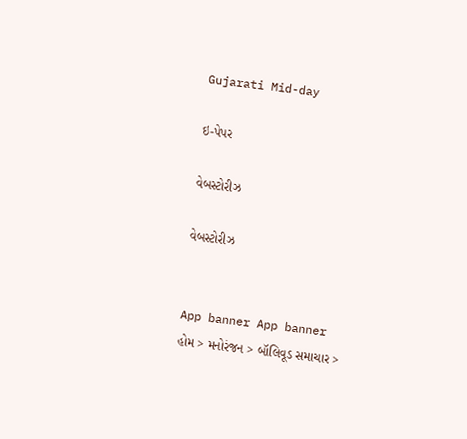Gujarati Mid-day

ઇ-પેપર

વેબસ્ટોરીઝ

વેબસ્ટોરીઝ


App banner App banner
હોમ > મનોરંજન > બૉલિવૂડ સમાચાર >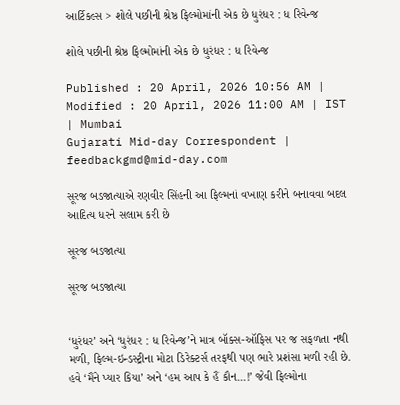આર્ટિકલ્સ > શોલે પછીની શ્રેષ્ઠ ફિલ્મોમાંની એક છે ધુરંધર : ધ રિવેન્જ

શોલે પછીની શ્રેષ્ઠ ફિલ્મોમાંની એક છે ધુરંધર : ધ રિવેન્જ

Published : 20 April, 2026 10:56 AM | Modified : 20 April, 2026 11:00 AM | IST | Mumbai
Gujarati Mid-day Correspondent | feedbackgmd@mid-day.com

સૂરજ બડજાત્યાએ રણવીર સિંહની આ ફિલ્મનાં વખાણ કરીને બનાવવા બદલ આદિત્ય ધરને સલામ કરી છે

સૂરજ બડજાત્યા

સૂરજ બડજાત્યા


‘ધુરંધર’ અને ‘ધુરંધર : ધ રિવેન્જ’ને માત્ર બૉક્સ-ઑફિસ પર જ સફળતા નથી મળી, ફિલ્મ-ઇન્ડસ્ટ્રીના મોટા ડિરેક્ટર્સ તરફથી પણ ભારે પ્રશંસા મળી રહી છે. હવે ‘મૈંને પ્યાર કિયા’ અને ‘હમ આપ કે હૈં કૌન...!’ જેવી ફિલ્મોના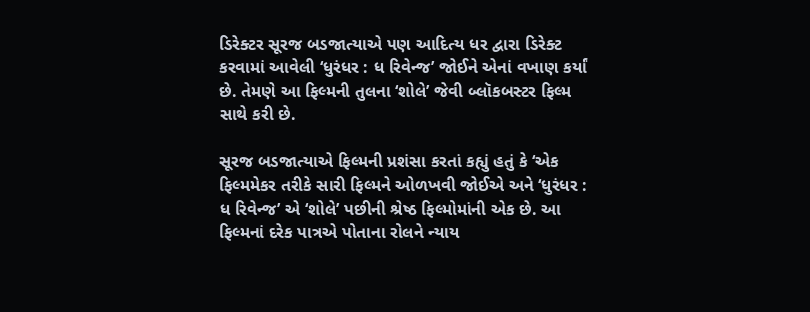ડિરેક્ટર સૂરજ બડજાત્યાએ પણ આદિત્ય ધર દ્વારા ડિરેક્ટ કરવામાં આવેલી ‘ધુરંધર : ધ રિવેન્જ’ જોઈને એનાં વખાણ કર્યાં છે. તેમણે આ ફિલ્મની તુલના ‘શોલે’ જેવી બ્લૉકબસ્ટર ફિલ્મ સાથે કરી છે.

સૂરજ બડજાત્યાએ ફિલ્મની પ્રશંસા કરતાં કહ્યું હતું કે ‘એક ફિલ્મમેકર તરીકે સારી ફિલ્મને ઓળખવી જોઈએ અને ‘ધુરંધર : ધ રિવેન્જ’ એ ‘શોલે’ પછીની શ્રેષ્ઠ ફિલ્મોમાંની એક છે. આ ફિલ્મનાં દરેક પાત્રએ પોતાના રોલને ન્યાય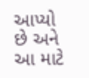આપ્યો છે અને આ માટે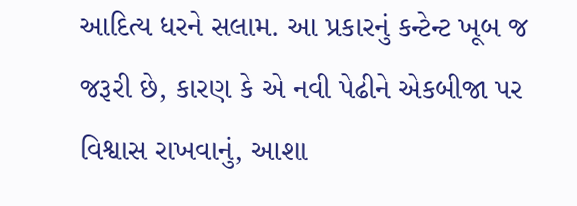આદિત્ય ધરને સલામ. આ પ્રકારનું કન્ટેન્ટ ખૂબ જ જરૂરી છે, કારણ કે એ નવી પેઢીને એકબીજા પર વિશ્વાસ રાખવાનું, આશા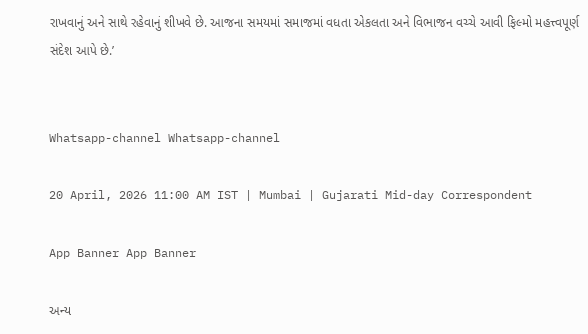રાખવાનું અને સાથે રહેવાનું શીખવે છે. આજના સમયમાં સમાજમાં વધતા એકલતા અને વિભાજન વચ્ચે આવી ફિલ્મો મહત્ત્વપૂર્ણ સંદેશ આપે છે.’


Whatsapp-channel Whatsapp-channel

20 April, 2026 11:00 AM IST | Mumbai | Gujarati Mid-day Correspondent

App Banner App Banner

અન્ય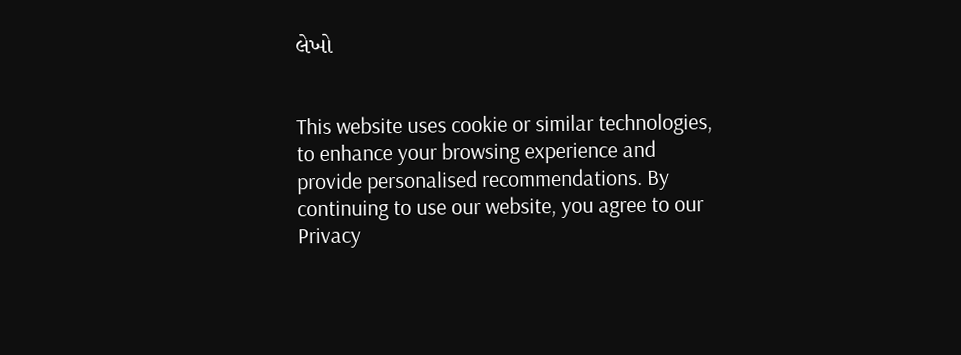લેખો


This website uses cookie or similar technologies, to enhance your browsing experience and provide personalised recommendations. By continuing to use our website, you agree to our Privacy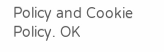Policy and Cookie Policy. OK